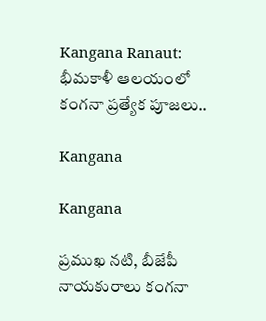Kangana Ranaut: భీమకాళీ ఆలయంలో కంగనా ప్రత్యేక పూజలు..

Kangana

Kangana

ప్రముఖ నటి, బీజేపీ నాయకురాలు కంగనా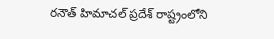రనౌత్‌ హిమాచల్‌ ప్రదేశ్‌ రాష్ట్రంలోని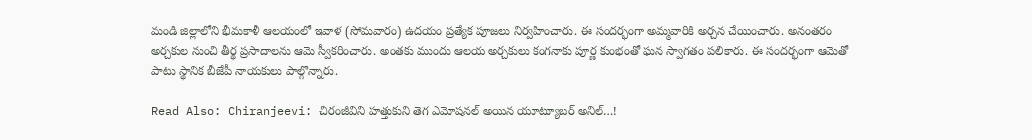మండి జిల్లాలోని భీమకాళీ ఆలయంలో ఇవాళ (సోమవారం) ఉదయం ప్రత్యేక పూజలు నిర్వహించారు. ఈ సందర్భంగా అమ్మవారికి అర్చన చేయించారు. అనంతరం అర్చకుల నుంచి తీర్థ ప్రసాదాలను ఆమె స్వీకరించారు. అంతకు ముందు ఆలయ అర్చకులు కంగనాకు పూర్ణ కుంభంతో ఘన స్వాగతం పలికారు. ఈ సందర్భంగా ఆమెతో పాటు స్థానిక బీజేపీ నాయకులు పాల్గొన్నారు.

Read Also: Chiranjeevi: చిరంజీవిని హత్తుకుని తెగ ఎమోషనల్ అయిన యూట్యూబర్ అనిల్…!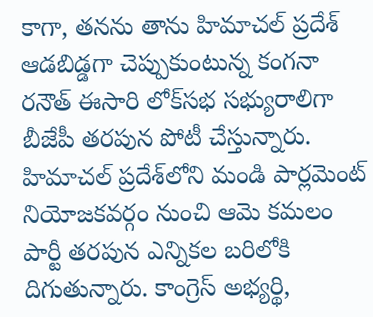కాగా, తనను తాను హిమాచల్‌ ప్రదేశ్‌ ఆడబిడ్డగా చెప్పుకుంటున్న కంగనా రనౌత్‌ ఈసారి లోక్‌సభ సభ్యురాలిగా బీజేపీ తరపున పోటీ చేస్తున్నారు. హిమాచల్‌ ప్రదేశ్‌లోని మండి పార్లమెంట్ నియోజకవర్గం నుంచి ఆమె కమలం పార్టీ తరపున ఎన్నికల బరిలోకి దిగుతున్నారు. కాంగ్రెస్‌ అభ్యర్థి,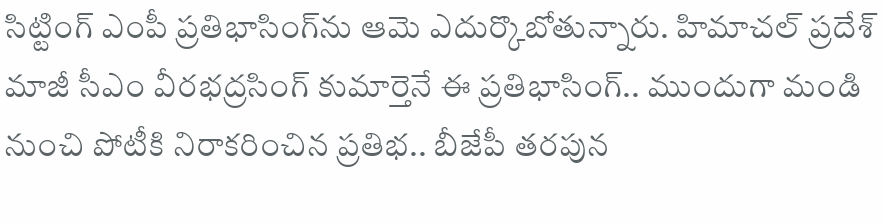సిట్టింగ్‌ ఎంపీ ప్రతిభాసింగ్‌ను ఆమె ఎదుర్కొబోతున్నారు. హిమాచల్‌ ప్రదేశ్‌ మాజీ సీఎం వీరభద్రసింగ్‌ కుమార్తెనే ఈ ప్రతిభాసింగ్‌.. ముందుగా మండి నుంచి పోటీకి నిరాకరించిన ప్రతిభ.. బీజేపీ తరపున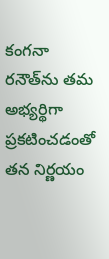కంగనా రనౌత్‌ను తమ అభ్యర్థిగా ప్రకటించడంతో తన నిర్ణయం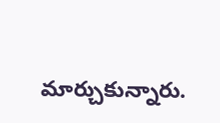మార్చుకున్నారు.